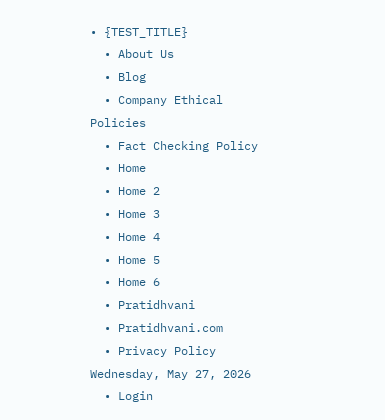• {TEST_TITLE}
  • About Us
  • Blog
  • Company Ethical Policies
  • Fact Checking Policy
  • Home
  • Home 2
  • Home 3
  • Home 4
  • Home 5
  • Home 6
  • Pratidhvani
  • Pratidhvani.com
  • Privacy Policy
Wednesday, May 27, 2026
  • Login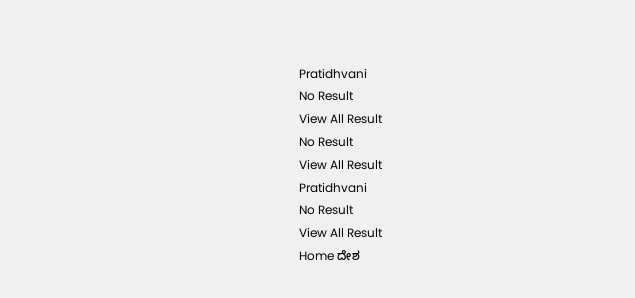Pratidhvani
No Result
View All Result
No Result
View All Result
Pratidhvani
No Result
View All Result
Home ದೇಶ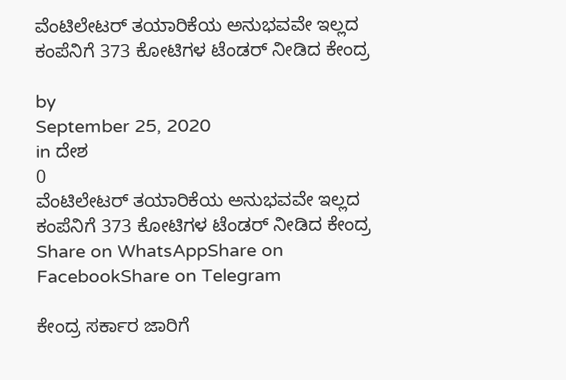ವೆಂಟಿಲೇಟರ್‌ ತಯಾರಿಕೆಯ ಅನುಭವವೇ ಇಲ್ಲದ ಕಂಪೆನಿಗೆ 373 ಕೋಟಿಗಳ ಟೆಂಡರ್‌ ನೀಡಿದ ಕೇಂದ್ರ

by
September 25, 2020
in ದೇಶ
0
ವೆಂಟಿಲೇಟರ್‌ ತಯಾರಿಕೆಯ ಅನುಭವವೇ ಇಲ್ಲದ ಕಂಪೆನಿಗೆ 373 ಕೋಟಿಗಳ ಟೆಂಡರ್‌ ನೀಡಿದ ಕೇಂದ್ರ
Share on WhatsAppShare on FacebookShare on Telegram

ಕೇಂದ್ರ ಸರ್ಕಾರ ಜಾರಿಗೆ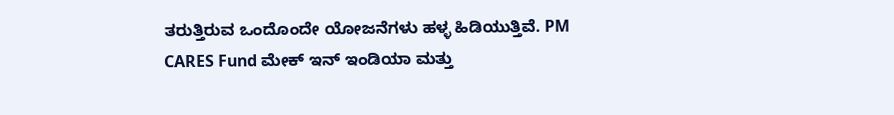ತರುತ್ತಿರುವ ಒಂದೊಂದೇ ಯೋಜನೆಗಳು ಹಳ್ಳ ಹಿಡಿಯುತ್ತಿವೆ. PM CARES Fund ಮೇಕ್‌ ಇನ್‌ ಇಂಡಿಯಾ ಮತ್ತು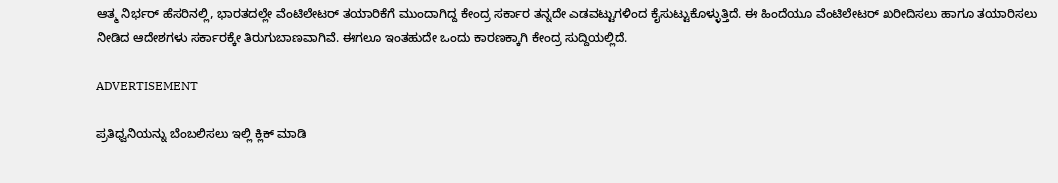ಆತ್ಮ ನಿರ್ಭರ್‌ ಹೆಸರಿನಲ್ಲಿ, ಭಾರತದಲ್ಲೇ ವೆಂಟಿಲೇಟರ್‌ ತಯಾರಿಕೆಗೆ ಮುಂದಾಗಿದ್ದ ಕೇಂದ್ರ ಸರ್ಕಾರ ತನ್ನದೇ ಎಡವಟ್ಟುಗಳಿಂದ ಕೈಸುಟ್ಟುಕೊಳ್ಳುತ್ತಿದೆ. ಈ ಹಿಂದೆಯೂ ವೆಂಟಿಲೇಟರ್‌ ಖರೀದಿಸಲು ಹಾಗೂ ತಯಾರಿಸಲು ನೀಡಿದ ಆದೇಶಗಳು ಸರ್ಕಾರಕ್ಕೇ ತಿರುಗುಬಾಣವಾಗಿವೆ. ಈಗಲೂ ಇಂತಹುದೇ ಒಂದು ಕಾರಣಕ್ಕಾಗಿ ಕೇಂದ್ರ ಸುದ್ದಿಯಲ್ಲಿದೆ.

ADVERTISEMENT

ಪ್ರತಿಧ್ವನಿಯನ್ನು ಬೆಂಬಲಿಸಲು ಇಲ್ಲಿ ಕ್ಲಿಕ್‌ ಮಾಡಿ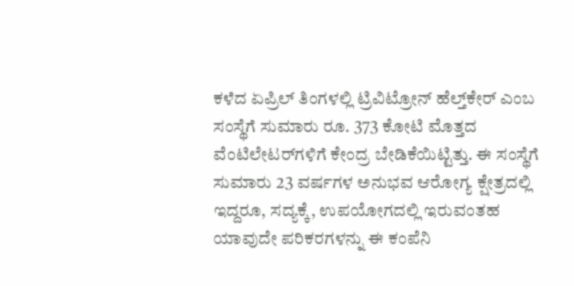ಕಳೆದ ಏಪ್ರಿಲ್‌ ತಿಂಗಳಲ್ಲಿ ಟ್ರಿವಿಟ್ರೋನ್‌ ಹೆಲ್ತ್‌ಕೇರ್‌ ಎಂಬ ಸಂಸ್ಥೆಗೆ ಸುಮಾರು ರೂ. 373 ಕೋಟಿ ಮೊತ್ತದ ವೆಂಟಿಲೇಟರ್‌ಗಳಿಗೆ ಕೇಂದ್ರ ಬೇಡಿಕೆಯಿಟ್ಟಿತ್ತು. ಈ ಸಂಸ್ಥೆಗೆ ಸುಮಾರು 23 ವರ್ಷಗಳ ಅನುಭವ ಆರೋಗ್ಯ ಕ್ಷೇತ್ರದಲ್ಲಿ ಇದ್ದರೂ, ಸದ್ಯಕ್ಕೆ, ಉಪಯೋಗದಲ್ಲಿ ಇರುವಂತಹ ಯಾವುದೇ ಪರಿಕರಗಳನ್ನು ಈ ಕಂಪೆನಿ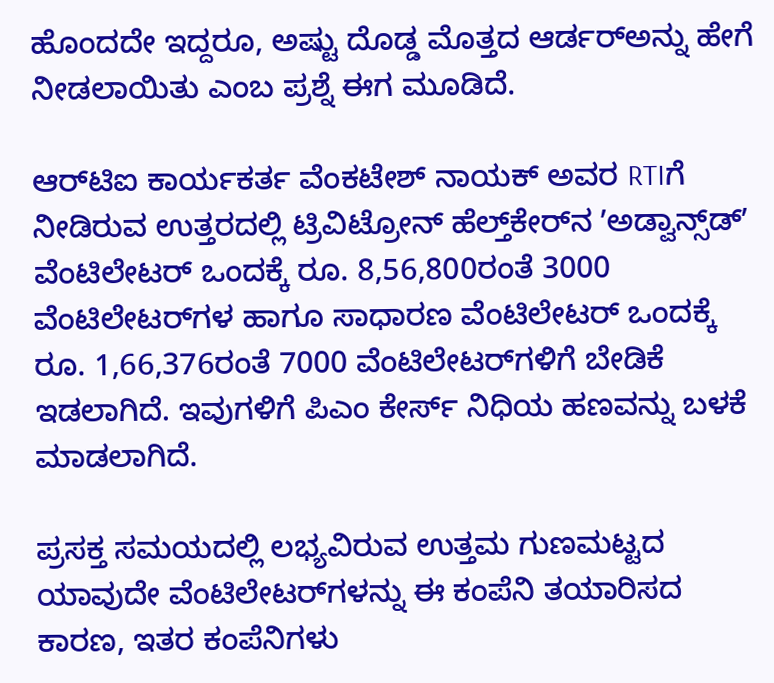ಹೊಂದದೇ ಇದ್ದರೂ, ಅಷ್ಟು ದೊಡ್ಡ ಮೊತ್ತದ ಆರ್ಡರ್‌ಅನ್ನು ಹೇಗೆ ನೀಡಲಾಯಿತು ಎಂಬ ಪ್ರಶ್ನೆ ಈಗ ಮೂಡಿದೆ.

ಆರ್‌ಟಿಐ ಕಾರ್ಯಕರ್ತ ವೆಂಕಟೇಶ್‌ ನಾಯಕ್‌ ಅವರ RTIಗೆ ನೀಡಿರುವ ಉತ್ತರದಲ್ಲಿ ಟ್ರಿವಿಟ್ರೋನ್‌ ಹೆಲ್ತ್‌ಕೇರ್‌ನ ʼಅಡ್ವಾನ್ಸ್‌ಡ್‌ʼ ವೆಂಟಿಲೇಟರ್‌ ಒಂದಕ್ಕೆ ರೂ. 8,56,800ರಂತೆ 3000 ವೆಂಟಿಲೇಟರ್‌ಗಳ ಹಾಗೂ ಸಾಧಾರಣ ವೆಂಟಿಲೇಟರ್‌ ಒಂದಕ್ಕೆ ರೂ. 1,66,376ರಂತೆ 7000 ವೆಂಟಿಲೇಟರ್‌ಗಳಿಗೆ ಬೇಡಿಕೆ ಇಡಲಾಗಿದೆ. ಇವುಗಳಿಗೆ ಪಿಎಂ ಕೇರ್ಸ್‌ ನಿಧಿಯ ಹಣವನ್ನು ಬಳಕೆ ಮಾಡಲಾಗಿದೆ.

ಪ್ರಸಕ್ತ ಸಮಯದಲ್ಲಿ ಲಭ್ಯವಿರುವ ಉತ್ತಮ ಗುಣಮಟ್ಟದ ಯಾವುದೇ ವೆಂಟಿಲೇಟರ್‌ಗಳನ್ನು ಈ ಕಂಪೆನಿ ತಯಾರಿಸದ ಕಾರಣ, ಇತರ ಕಂಪೆನಿಗಳು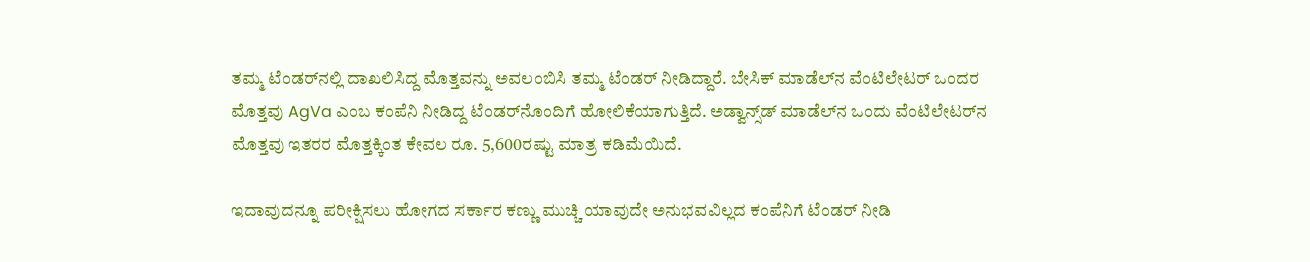ತಮ್ಮ ಟೆಂಡರ್‌ನಲ್ಲಿ ದಾಖಲಿಸಿದ್ದ ಮೊತ್ತವನ್ನು ಅವಲಂಬಿಸಿ ತಮ್ಮ ಟೆಂಡರ್‌ ನೀಡಿದ್ದಾರೆ. ಬೇಸಿಕ್‌ ಮಾಡೆಲ್‌ನ ವೆಂಟಿಲೇಟರ್‌ ಒಂದರ ಮೊತ್ತವು AgVa ಎಂಬ ಕಂಪೆನಿ ನೀಡಿದ್ದ ಟೆಂಡರ್‌ನೊಂದಿಗೆ ಹೋಲಿಕೆಯಾಗುತ್ತಿದೆ. ಅಡ್ವಾನ್ಸ್‌ಡ್‌ ಮಾಡೆಲ್‌ನ ಒಂದು ವೆಂಟಿಲೇಟರ್‌ನ ಮೊತ್ತವು ಇತರರ ಮೊತ್ತಕ್ಕಿಂತ ಕೇವಲ ರೂ. 5,600ರಷ್ಟು ಮಾತ್ರ ಕಡಿಮೆಯಿದೆ.

ಇದಾವುದನ್ನೂ ಪರೀಕ್ಷಿಸಲು ಹೋಗದ ಸರ್ಕಾರ ಕಣ್ಣು ಮುಚ್ಚಿ ಯಾವುದೇ ಅನುಭವವಿಲ್ಲದ ಕಂಪೆನಿಗೆ ಟೆಂಡರ್‌ ನೀಡಿ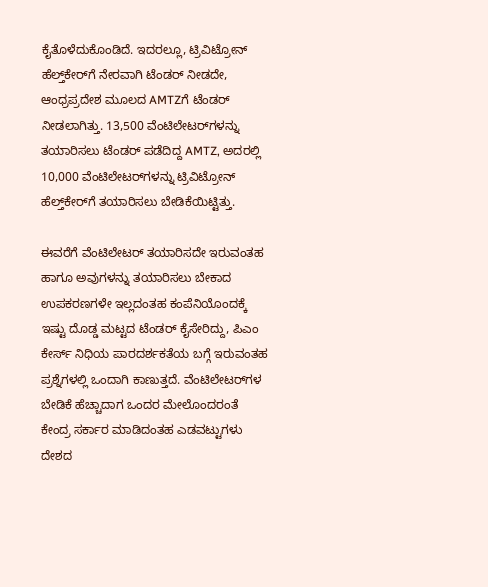ಕೈತೊಳೆದುಕೊಂಡಿದೆ. ಇದರಲ್ಲೂ, ಟ್ರಿವಿಟ್ರೋನ್‌ ಹೆಲ್ತ್‌ಕೇರ್‌ಗೆ ನೇರವಾಗಿ ಟೆಂಡರ್‌ ನೀಡದೇ, ಆಂಧ್ರಪ್ರದೇಶ ಮೂಲದ AMTZಗೆ ಟೆಂಡರ್‌ ನೀಡಲಾಗಿತ್ತು. 13,500 ವೆಂಟಿಲೇಟರ್‌ಗಳನ್ನು ತಯಾರಿಸಲು ಟೆಂಡರ್‌ ಪಡೆದಿದ್ದ AMTZ, ಅದರಲ್ಲಿ 10,000 ವೆಂಟಿಲೇಟರ್‌ಗಳನ್ನು ಟ್ರಿವಿಟ್ರೋನ್‌ ಹೆಲ್ತ್‌ಕೇರ್‌ಗೆ ತಯಾರಿಸಲು ಬೇಡಿಕೆಯಿಟ್ಟಿತ್ತು.

ಈವರೆಗೆ ವೆಂಟಿಲೇಟರ್‌ ತಯಾರಿಸದೇ ಇರುವಂತಹ ಹಾಗೂ ಅವುಗಳನ್ನು ತಯಾರಿಸಲು ಬೇಕಾದ ಉಪಕರಣಗಳೇ ಇಲ್ಲದಂತಹ ಕಂಪೆನಿಯೊಂದಕ್ಕೆ ಇಷ್ಟು ದೊಡ್ಡ ಮಟ್ಟದ ಟೆಂಡರ್‌ ಕೈಸೇರಿದ್ದು, ಪಿಎಂ ಕೇರ್ಸ್‌ ನಿಧಿಯ ಪಾರದರ್ಶಕತೆಯ ಬಗ್ಗೆ ಇರುವಂತಹ ಪ್ರಶ್ನೆಗಳಲ್ಲಿ ಒಂದಾಗಿ ಕಾಣುತ್ತದೆ. ವೆಂಟಿಲೇಟರ್‌ಗಳ ಬೇಡಿಕೆ ಹೆಚ್ಚಾದಾಗ ಒಂದರ ಮೇಲೊಂದರಂತೆ ಕೇಂದ್ರ ಸರ್ಕಾರ ಮಾಡಿದಂತಹ ಎಡವಟ್ಟುಗಳು ದೇಶದ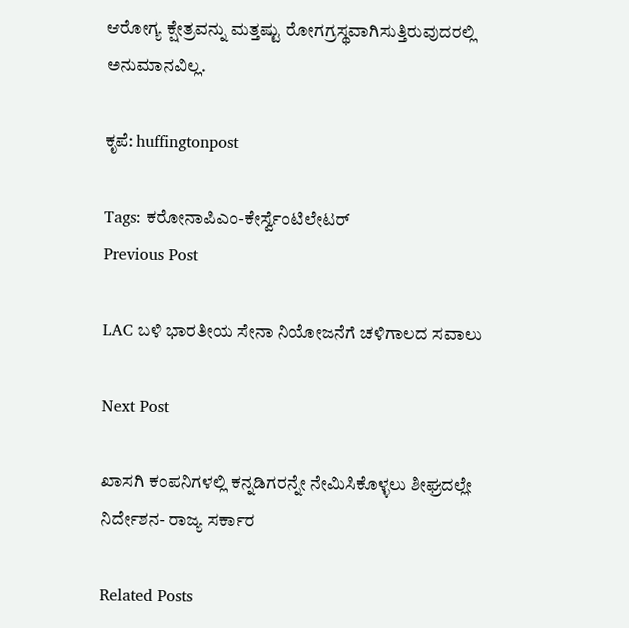ಆರೋಗ್ಯ ಕ್ಷೇತ್ರವನ್ನು ಮತ್ತಷ್ಟು ರೋಗಗ್ರಸ್ಥವಾಗಿಸುತ್ತಿರುವುದರಲ್ಲಿ ಅನುಮಾನವಿಲ್ಲ.

ಕೃಪೆ: huffingtonpost

Tags: ಕರೋನಾಪಿಎಂ-ಕೇರ್ಸ್ವೆಂಟಿಲೇಟರ್
Previous Post

LAC ಬಳಿ ಭಾರತೀಯ ಸೇನಾ ನಿಯೋಜನೆಗೆ ಚಳಿಗಾಲದ ಸವಾಲು

Next Post

ಖಾಸಗಿ ಕಂಪನಿಗಳಲ್ಲಿ ಕನ್ನಡಿಗರನ್ನೇ ನೇಮಿಸಿಕೊಳ್ಳಲು ಶೀಘ್ರದಲ್ಲೇ ನಿರ್ದೇಶನ- ರಾಜ್ಯ ಸರ್ಕಾರ

Related Posts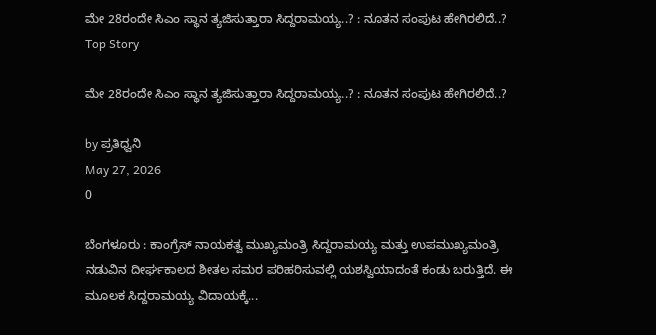ಮೇ 28ರಂದೇ ಸಿಎಂ ಸ್ಥಾನ ತ್ಯಜಿಸುತ್ತಾರಾ ಸಿದ್ದರಾಮಯ್ಯ..? : ನೂತನ ಸಂಪುಟ ಹೇಗಿರಲಿದೆ..?
Top Story

ಮೇ 28ರಂದೇ ಸಿಎಂ ಸ್ಥಾನ ತ್ಯಜಿಸುತ್ತಾರಾ ಸಿದ್ದರಾಮಯ್ಯ..? : ನೂತನ ಸಂಪುಟ ಹೇಗಿರಲಿದೆ..?

by ಪ್ರತಿಧ್ವನಿ
May 27, 2026
0

ಬೆಂಗಳೂರು : ಕಾಂಗ್ರೆಸ್ ನಾಯಕತ್ವ ಮುಖ್ಯಮಂತ್ರಿ ಸಿದ್ದರಾಮಯ್ಯ ಮತ್ತು ಉಪಮುಖ್ಯಮಂತ್ರಿ ನಡುವಿನ ದೀರ್ಘಕಾಲದ ಶೀತಲ ಸಮರ ಪರಿಹರಿಸುವಲ್ಲಿ ಯಶಸ್ವಿಯಾದಂತೆ ಕಂಡು ಬರುತ್ತಿದೆ. ಈ ಮೂಲಕ ಸಿದ್ದರಾಮಯ್ಯ ವಿದಾಯಕ್ಕೆ...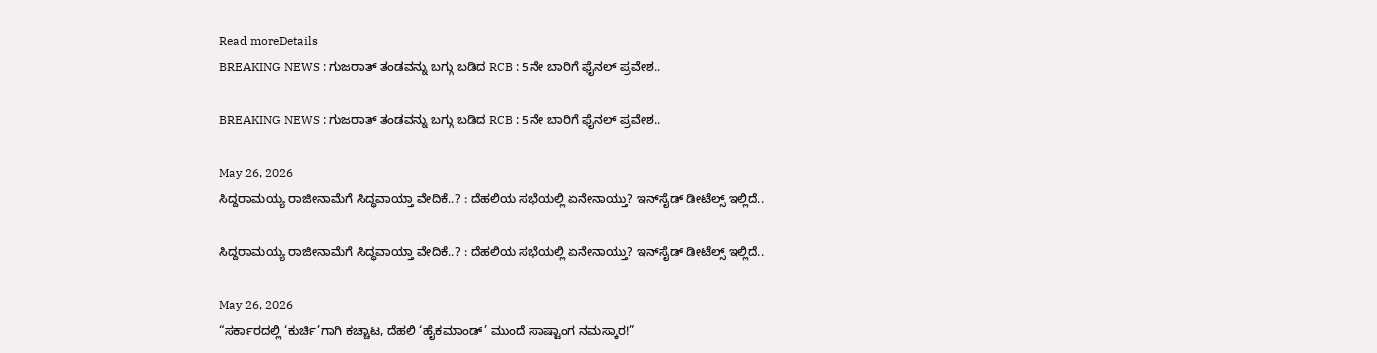Read moreDetails
BREAKING NEWS : ಗುಜರಾತ್‌ ತಂಡವನ್ನು ಬಗ್ಗು ಬಡಿದ RCB : 5ನೇ ಬಾರಿಗೆ ಫೈನಲ್‌ ಪ್ರವೇಶ..

BREAKING NEWS : ಗುಜರಾತ್‌ ತಂಡವನ್ನು ಬಗ್ಗು ಬಡಿದ RCB : 5ನೇ ಬಾರಿಗೆ ಫೈನಲ್‌ ಪ್ರವೇಶ..

May 26, 2026
ಸಿದ್ದರಾಮಯ್ಯ ರಾಜೀನಾಮೆಗೆ ಸಿದ್ಧವಾಯ್ತಾ ವೇದಿಕೆ..? : ದೆಹಲಿಯ ಸಭೆಯಲ್ಲಿ ಏನೇನಾಯ್ತು? ಇನ್‌ಸೈಡ್‌ ಡೀಟೆಲ್ಸ್‌ ಇಲ್ಲಿದೆ..

ಸಿದ್ದರಾಮಯ್ಯ ರಾಜೀನಾಮೆಗೆ ಸಿದ್ಧವಾಯ್ತಾ ವೇದಿಕೆ..? : ದೆಹಲಿಯ ಸಭೆಯಲ್ಲಿ ಏನೇನಾಯ್ತು? ಇನ್‌ಸೈಡ್‌ ಡೀಟೆಲ್ಸ್‌ ಇಲ್ಲಿದೆ..

May 26, 2026
“ಸರ್ಕಾರದಲ್ಲಿ ‘ಕುರ್ಚಿ’ಗಾಗಿ ಕಚ್ಚಾಟ, ದೆಹಲಿ ‘ಹೈಕಮಾಂಡ್’ ಮುಂದೆ ಸಾಷ್ಟಾಂಗ ನಮಸ್ಕಾರ!”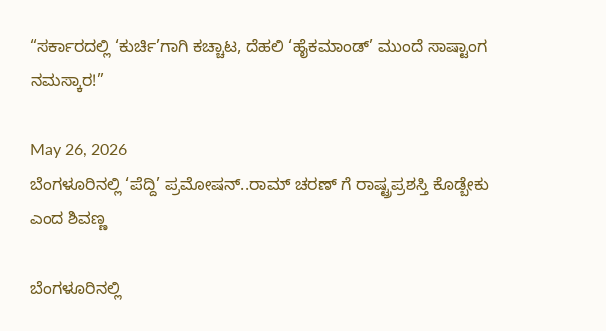“ಸರ್ಕಾರದಲ್ಲಿ ‘ಕುರ್ಚಿ’ಗಾಗಿ ಕಚ್ಚಾಟ, ದೆಹಲಿ ‘ಹೈಕಮಾಂಡ್’ ಮುಂದೆ ಸಾಷ್ಟಾಂಗ ನಮಸ್ಕಾರ!”

May 26, 2026
ಬೆಂಗಳೂರಿನಲ್ಲಿ ‘ಪೆದ್ದಿ’ ಪ್ರಮೋಷನ್..ರಾಮ್ ಚರಣ್ ಗೆ ರಾಷ್ಟ್ರಪ್ರಶಸ್ತಿ ಕೊಡ್ಬೇಕು ಎಂದ ಶಿವಣ್ಣ

ಬೆಂಗಳೂರಿನಲ್ಲಿ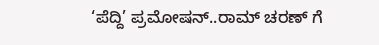‘ಪೆದ್ದಿ’ ಪ್ರಮೋಷನ್..ರಾಮ್ ಚರಣ್ ಗೆ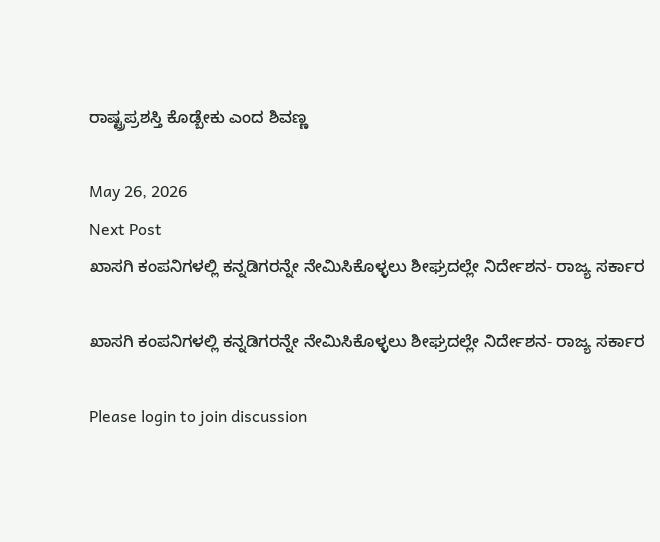ರಾಷ್ಟ್ರಪ್ರಶಸ್ತಿ ಕೊಡ್ಬೇಕು ಎಂದ ಶಿವಣ್ಣ

May 26, 2026
Next Post
ಖಾಸಗಿ ಕಂಪನಿಗಳಲ್ಲಿ ಕನ್ನಡಿಗರನ್ನೇ ನೇಮಿಸಿಕೊಳ್ಳಲು ಶೀಘ್ರದಲ್ಲೇ ನಿರ್ದೇಶನ- ರಾಜ್ಯ ಸರ್ಕಾರ

ಖಾಸಗಿ ಕಂಪನಿಗಳಲ್ಲಿ ಕನ್ನಡಿಗರನ್ನೇ ನೇಮಿಸಿಕೊಳ್ಳಲು ಶೀಘ್ರದಲ್ಲೇ ನಿರ್ದೇಶನ- ರಾಜ್ಯ ಸರ್ಕಾರ

Please login to join discussion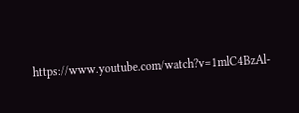https://www.youtube.com/watch?v=1mlC4BzAl-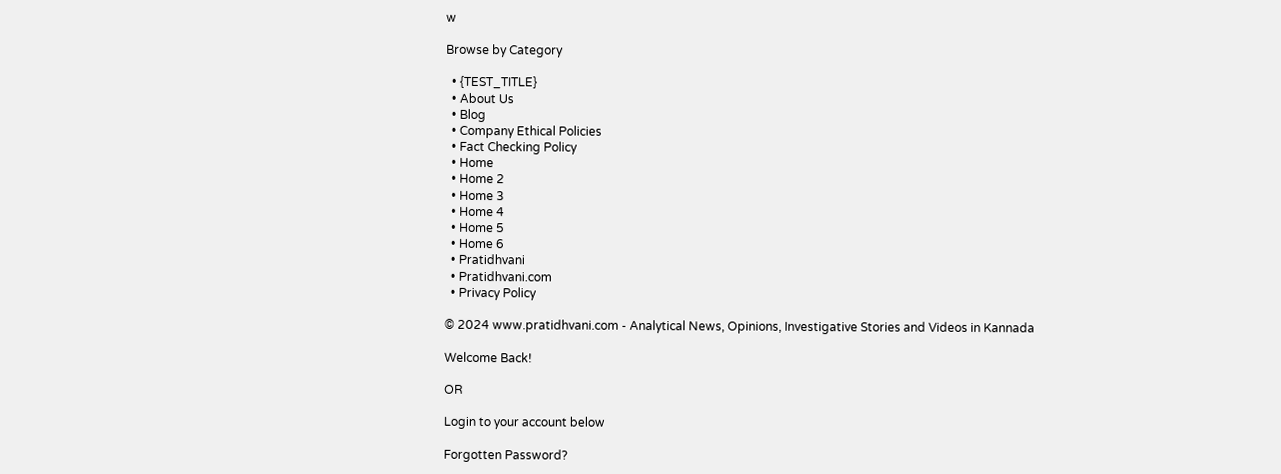w

Browse by Category

  • {TEST_TITLE}
  • About Us
  • Blog
  • Company Ethical Policies
  • Fact Checking Policy
  • Home
  • Home 2
  • Home 3
  • Home 4
  • Home 5
  • Home 6
  • Pratidhvani
  • Pratidhvani.com
  • Privacy Policy

© 2024 www.pratidhvani.com - Analytical News, Opinions, Investigative Stories and Videos in Kannada

Welcome Back!

OR

Login to your account below

Forgotten Password?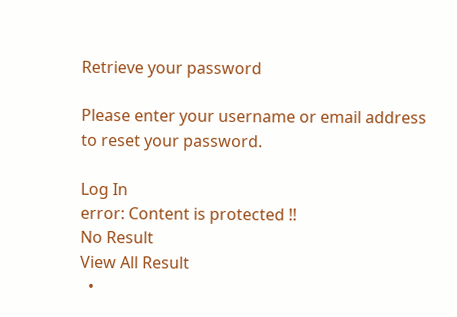Retrieve your password

Please enter your username or email address to reset your password.

Log In
error: Content is protected !!
No Result
View All Result
  •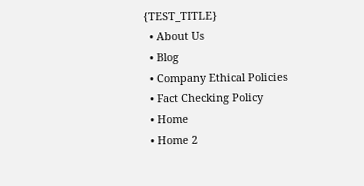{TEST_TITLE}
  • About Us
  • Blog
  • Company Ethical Policies
  • Fact Checking Policy
  • Home
  • Home 2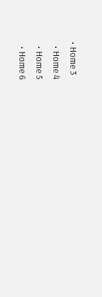• Home 3
  • Home 4
  • Home 5
  • Home 6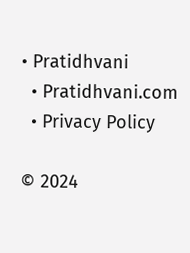• Pratidhvani
  • Pratidhvani.com
  • Privacy Policy

© 2024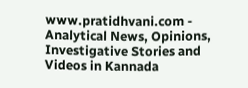www.pratidhvani.com - Analytical News, Opinions, Investigative Stories and Videos in Kannada